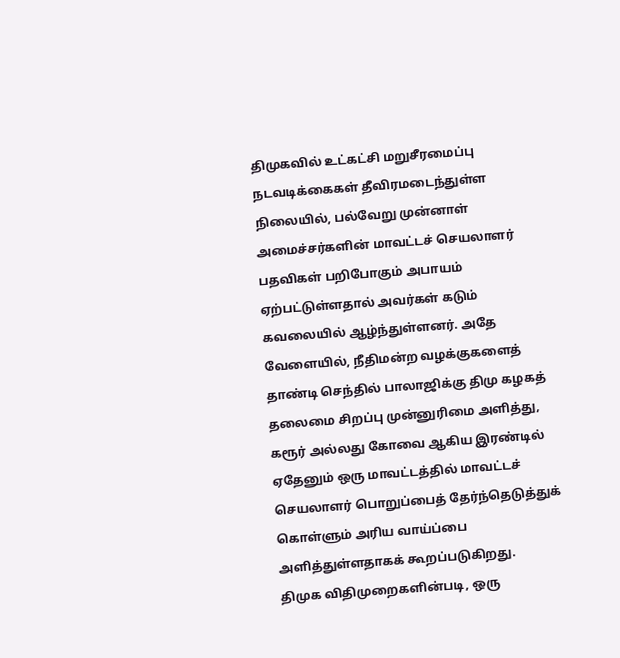திமுகவில் உட்கட்சி மறுசீரமைப்பு நடவடிக்கைகள் தீவிரமடைந்துள்ள நிலையில், பல்வேறு முன்னாள் அமைச்சர்களின் மாவட்டச் செயலாளர் பதவிகள் பறிபோகும் அபாயம் ஏற்பட்டுள்ளதால் அவர்கள் கடும் கவலையில் ஆழ்ந்துள்ளனர். அதே வேளையில், நீதிமன்ற வழக்குகளைத் தாண்டி செந்தில் பாலாஜிக்கு திமு கழகத் தலைமை சிறப்பு முன்னுரிமை அளித்து, கரூர் அல்லது கோவை ஆகிய இரண்டில் ஏதேனும் ஒரு மாவட்டத்தில் மாவட்டச் செயலாளர் பொறுப்பைத் தேர்ந்தெடுத்துக் கொள்ளும் அரிய வாய்ப்பை அளித்துள்ளதாகக் கூறப்படுகிறது.
திமுக விதிமுறைகளின்படி, ஒரு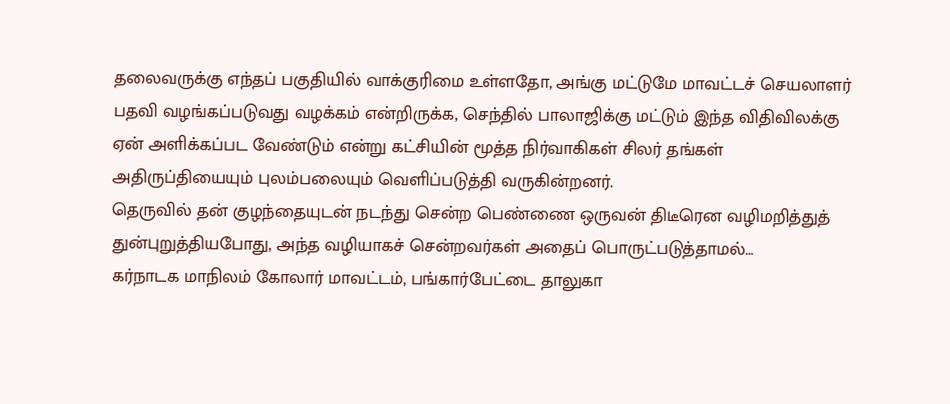தலைவருக்கு எந்தப் பகுதியில் வாக்குரிமை உள்ளதோ, அங்கு மட்டுமே மாவட்டச் செயலாளர் பதவி வழங்கப்படுவது வழக்கம் என்றிருக்க, செந்தில் பாலாஜிக்கு மட்டும் இந்த விதிவிலக்கு ஏன் அளிக்கப்பட வேண்டும் என்று கட்சியின் மூத்த நிர்வாகிகள் சிலர் தங்கள் அதிருப்தியையும் புலம்பலையும் வெளிப்படுத்தி வருகின்றனர்.
தெருவில் தன் குழந்தையுடன் நடந்து சென்ற பெண்ணை ஒருவன் திடீரென வழிமறித்துத் துன்புறுத்தியபோது, அந்த வழியாகச் சென்றவர்கள் அதைப் பொருட்படுத்தாமல்…
கர்நாடக மாநிலம் கோலார் மாவட்டம், பங்கார்பேட்டை தாலுகா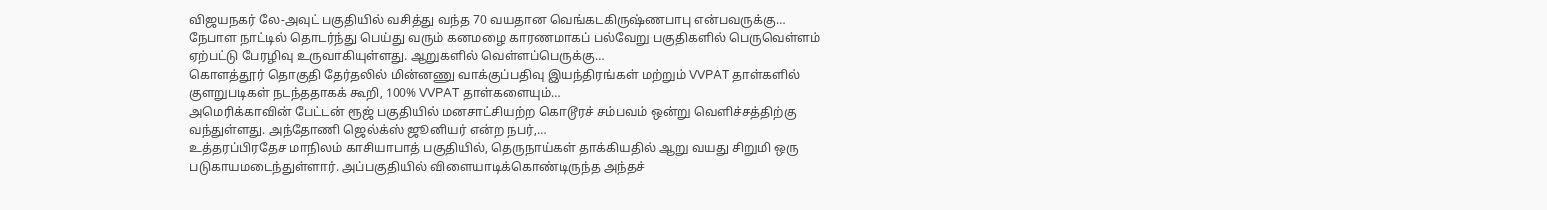விஜயநகர் லே-அவுட் பகுதியில் வசித்து வந்த 70 வயதான வெங்கடகிருஷ்ணபாபு என்பவருக்கு…
நேபாள நாட்டில் தொடர்ந்து பெய்து வரும் கனமழை காரணமாகப் பல்வேறு பகுதிகளில் பெருவெள்ளம் ஏற்பட்டு பேரழிவு உருவாகியுள்ளது. ஆறுகளில் வெள்ளப்பெருக்கு…
கொளத்தூர் தொகுதி தேர்தலில் மின்னணு வாக்குப்பதிவு இயந்திரங்கள் மற்றும் VVPAT தாள்களில் குளறுபடிகள் நடந்ததாகக் கூறி, 100% VVPAT தாள்களையும்…
அமெரிக்காவின் பேட்டன் ரூஜ் பகுதியில் மனசாட்சியற்ற கொடூரச் சம்பவம் ஒன்று வெளிச்சத்திற்கு வந்துள்ளது. அந்தோணி ஜெல்க்ஸ் ஜூனியர் என்ற நபர்,…
உத்தரப்பிரதேச மாநிலம் காசியாபாத் பகுதியில், தெருநாய்கள் தாக்கியதில் ஆறு வயது சிறுமி ஒரு படுகாயமடைந்துள்ளார். அப்பகுதியில் விளையாடிக்கொண்டிருந்த அந்தச்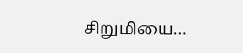சிறுமியை…